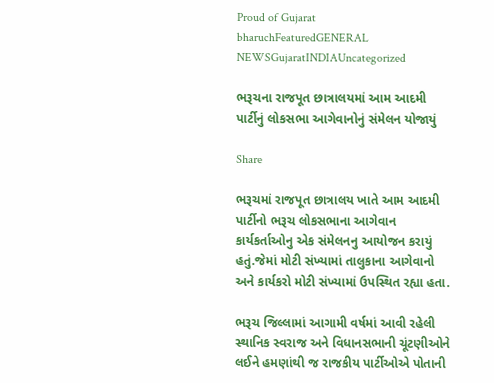Proud of Gujarat
bharuchFeaturedGENERAL NEWSGujaratINDIAUncategorized

ભરૂચના રાજપૂત છાત્રાલયમાં આમ આદમી પાર્ટીનું લોકસભા આગેવાનોનું સંમેલન યોજાયું

Share

ભરૂચમાં રાજપૂત છાત્રાલય ખાતે આમ આદમી પાર્ટીનો ભરૂચ લોકસભાના આગેવાન કાર્યકર્તાઓનુ એક સંમેલનનુ આયોજન કરાયું હતું.જેમાં મોટી સંખ્યામાં તાલુકાના આગેવાનો અને કાર્યકરો મોટી સંખ્યામાં ઉપસ્થિત રહ્યા હતા.

ભરૂચ જિલ્લામાં આગામી વર્ષમાં આવી રહેલી સ્થાનિક સ્વરાજ અને વિધાનસભાની ચૂંટણીઓને લઈને હમણાંથી જ રાજકીય પાર્ટીઓએ પોતાની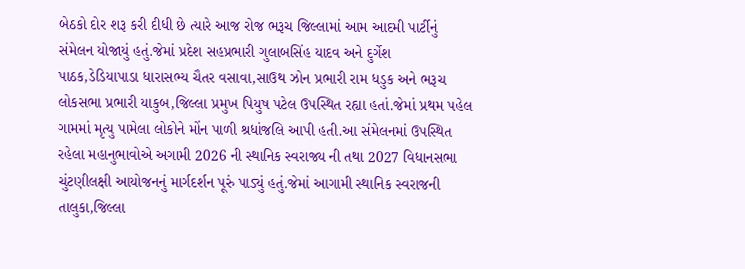બેઠકો દોર શરૂ કરી દીધી છે ત્યારે આજ રોજ ભરૂચ જિલ્લામાં આમ આદમી પાર્ટીનું સંમેલન યોજાયું હતું.જેમાં પ્રદેશ સહપ્રભારી ગુલાબસિંહ યાદવ અને દુર્ગેશ પાઠક,ડેડિયાપાડા ધારાસભ્ય ચૈતર વસાવા,સાઉથ ઝોન પ્રભારી રામ ધડુક અને ભરૂચ લોકસભા પ્રભારી યાકુબ,જિલ્લા પ્રમુખ પિયુષ પટેલ ઉપસ્થિત રહ્યા હતાં.જેમાં પ્રથમ પહેલ ગામમાં મૃત્યુ પામેલા લોકોને મોંન પાળી શ્રધાંજલિ આપી હતી.આ સંમેલનમાં ઉપસ્થિત રહેલા મહાનુભાવોએ અગામી 2026 ની સ્થાનિક સ્વરાજ્ય ની તથા 2027 વિધાનસભા ચુંટણીલક્ષી આયોજનનું માર્ગદર્શન પૂરું પાડ્યું હતું.જેમાં આગામી સ્થાનિક સ્વરાજની તાલુકા,જિલ્લા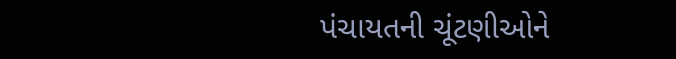પંચાયતની ચૂંટણીઓને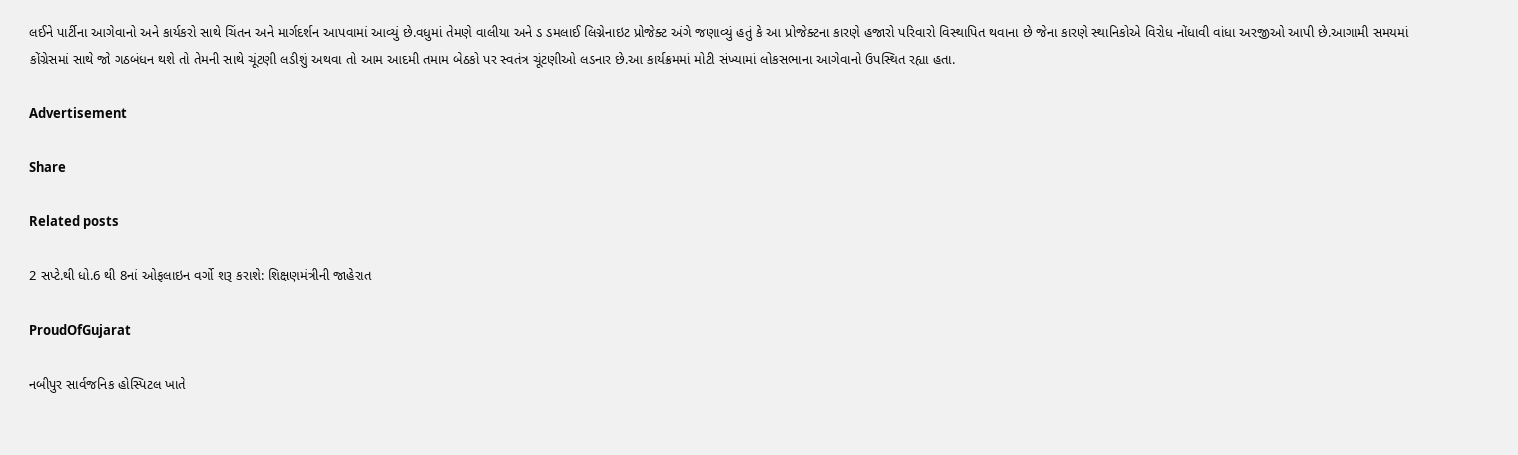લઈને પાર્ટીના આગેવાનો અને કાર્યકરો સાથે ચિંતન અને માર્ગદર્શન આપવામાં આવ્યું છે.વધુમાં તેમણે વાલીયા અને ડ ડમલાઈ લિગ્નેનાઇટ પ્રોજેક્ટ અંગે જણાવ્યું હતું કે આ પ્રોજેક્ટના કારણે હજારો પરિવારો વિસ્થાપિત થવાના છે જેના કારણે સ્થાનિકોએ વિરોધ નોંધાવી વાંધા અરજીઓ આપી છે.આગામી સમયમાં કોંગ્રેસમાં સાથે જો ગઠબંધન થશે તો તેમની સાથે ચૂંટણી લડીશું અથવા તો આમ આદમી તમામ બેઠકો પર સ્વતંત્ર ચૂંટણીઓ લડનાર છે.આ કાર્યક્રમમાં મોટી સંખ્યામાં લોકસભાના આગેવાનો ઉપસ્થિત રહ્યા હતા.

Advertisement

Share

Related posts

2 સપ્ટે.થી ધો.6 થી 8નાં ઓફલાઇન વર્ગો શરૂ કરાશે: શિક્ષણમંત્રીની જાહેરાત

ProudOfGujarat

નબીપુર સાર્વજનિક હોસ્પિટલ ખાતે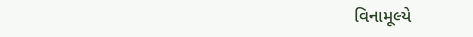વિનામૂલ્યે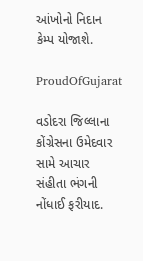આંખોનો નિદાન કેમ્પ યોજાશે.

ProudOfGujarat

વડોદરા જિલ્લાના કોંગ્રેસના ઉમેદવાર સામે આચાર સંહીતા ભંગની નોંધાઈ ફરીયાદ.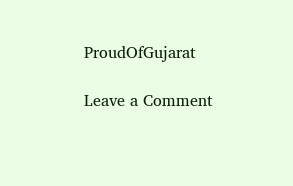ProudOfGujarat

Leave a Comment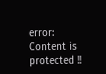error: Content is protected !!